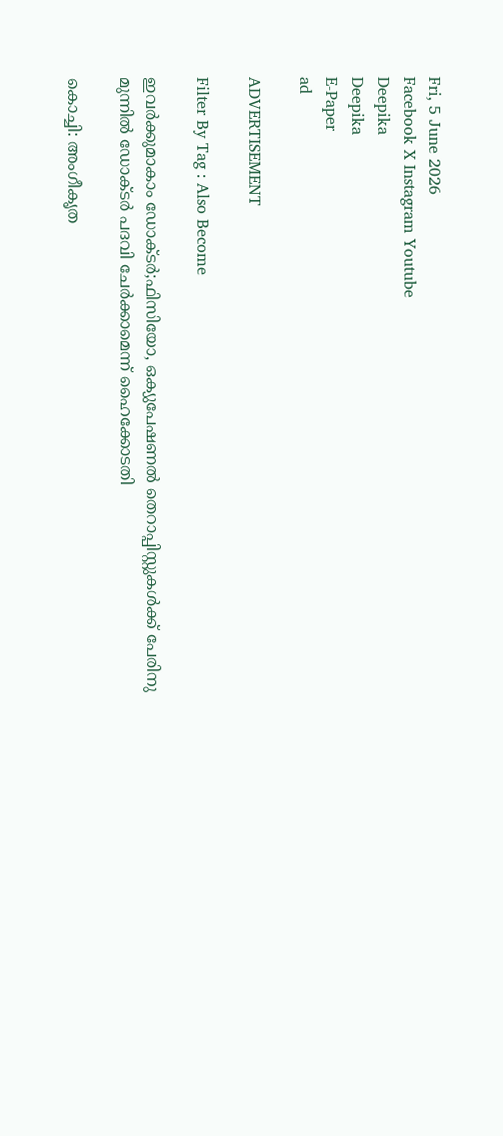Fri, 5 June 2026
Facebook X Instagram Youtube
Deepika
Deepika
E-Paper
ad

ADVERTISEMENT

Filter By Tag : Also Become

ഇവർക്കുമാകാം ഡോക്‌ടർ;ഫിസിയോ, ഒക്യുപേഷണല്‍ തെറാപ്പിസ്റ്റുകൾക്ക് പേരിനു മുന്നില്‍ ഡോക്‌ടര്‍ പദവി ചേര്‍ക്കാമെന്ന് ഹൈക്കോടതി

കൊച്ചി: അംഗീകൃത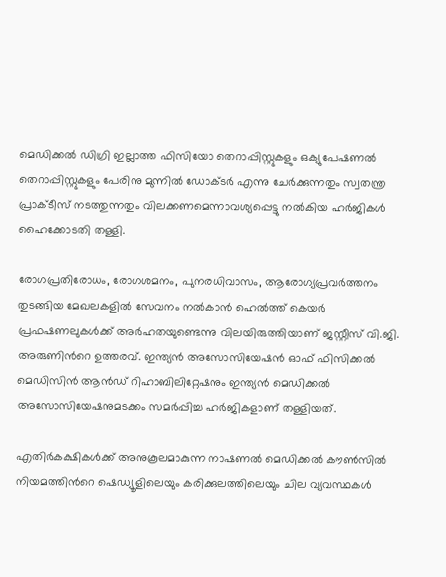മെഡിക്കല്‍ ഡിഗ്രി ഇല്ലാത്ത ഫിസിയോ തെറാപ്പിസ്റ്റുകളും ഒക്യുപേഷണല്‍ തെറാപ്പിസ്റ്റുകളും പേരിനു മുന്നില്‍ ഡോക്‌ടര്‍ എന്നു ചേര്‍ക്കുന്നതും സ്വതന്ത്ര പ്രാക്‌ടീസ് നടത്തുന്നതും വിലക്കണമെന്നാവശ്യപ്പെട്ടു നല്‍കിയ ഹര്‍ജികള്‍ ഹൈക്കോടതി തള്ളി.

രോഗപ്രതിരോധം, രോഗശമനം, പുനരധിവാസം, ആരോഗ്യപ്രവര്‍ത്തനം തുടങ്ങിയ മേഖലകളില്‍ സേവനം നല്‍കാന്‍ ഹെല്‍ത്ത് കെയര്‍ പ്രഫഷണലുകള്‍ക്ക് അര്‍ഹതയുണ്ടെന്നു വിലയിരുത്തിയാണ് ജസ്റ്റീസ് വി.ജി. അരുണിന്‍റെ ഉത്തരവ്. ഇന്ത്യന്‍ അസോസിയേഷന്‍ ഓഫ് ഫിസിക്കല്‍ മെഡിസിന്‍ ആന്‍ഡ് റിഹാബിലിറ്റേഷനും ഇന്ത്യന്‍ മെഡിക്കല്‍ അസോസിയേഷനുമടക്കം സമര്‍പ്പിച്ച ഹര്‍ജികളാണ് തള്ളിയത്.

എതിര്‍കക്ഷികള്‍ക്ക് അനുകൂലമാകുന്ന നാഷണല്‍ മെഡിക്കല്‍ കൗണ്‍സില്‍ നിയമത്തിന്‍റെ ഷെഡ്യൂളിലെയും കരിക്കുലത്തിലെയും ചില വ്യവസ്ഥകള്‍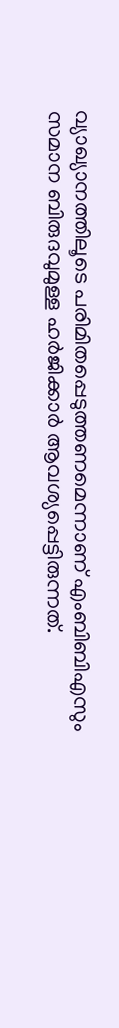വ്യാഖ്യാനത്തിലൂടെ പരിമിതപ്പെടുത്തണമെന്നാണ് എംബിബിഎസും സമാന ബിരുദവുമുള്ള ഹര്‍ജിക്കാര്‍ ആവശ്യപ്പെട്ടിരുന്നത്.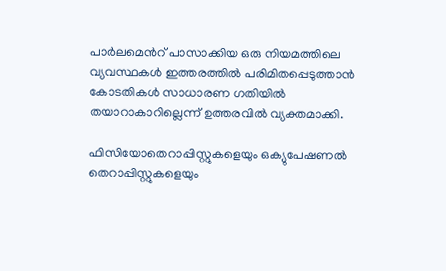പാര്‍ലമെന്‍റ് പാസാക്കിയ ഒരു നിയമത്തിലെ വ്യവസ്ഥകള്‍ ഇത്തരത്തില്‍ പരിമിതപ്പെടുത്താന്‍ കോടതികള്‍ സാധാരണ ഗതിയില്‍ തയാറാകാറില്ലെന്ന് ഉത്തരവില്‍ വ്യക്തമാക്കി.

ഫിസിയോതെറാപ്പിസ്റ്റുകളെയും ഒക്യുപേഷണല്‍ തെറാപ്പിസ്റ്റുകളെയും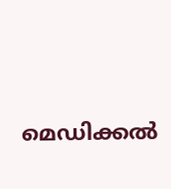മെഡിക്കല്‍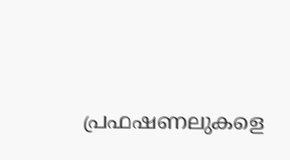പ്രഫഷണലുകളെ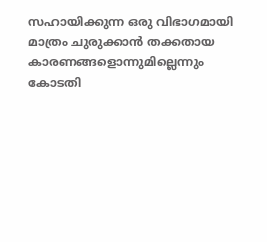സഹായിക്കുന്ന ഒരു വിഭാഗമായി മാത്രം ചുരുക്കാന്‍ തക്കതായ കാരണങ്ങളൊന്നുമില്ലെന്നും കോടതി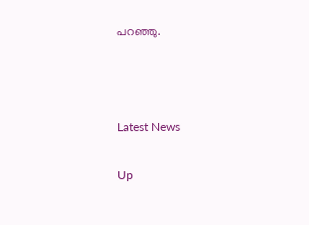പറഞ്ഞു.



Latest News

Up